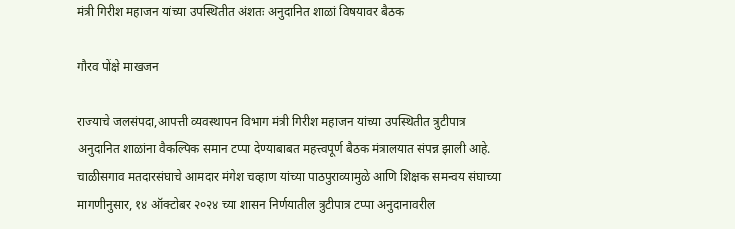मंत्री गिरीश महाजन यांच्या उपस्थितीत अंशतः अनुदानित शाळां विषयावर बैठक

गौरव पोंक्षे माखजन

राज्याचे जलसंपदा,आपत्ती व्यवस्थापन विभाग मंत्री गिरीश महाजन यांच्या उपस्थितीत त्रुटीपात्र अनुदानित शाळांना वैकल्पिक समान टप्पा देण्याबाबत महत्त्वपूर्ण बैठक मंत्रालयात संपन्न झाली आहे. चाळीसगाव मतदारसंघाचे आमदार मंगेश चव्हाण यांच्या पाठपुराव्यामुळे आणि शिक्षक समन्वय संघाच्या मागणीनुसार, १४ ऑक्टोबर २०२४ च्या शासन निर्णयातील त्रुटीपात्र टप्पा अनुदानावरील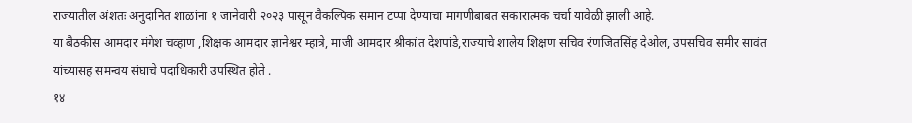राज्यातील अंशतः अनुदानित शाळांना १ जानेवारी २०२३ पासून वैकल्पिक समान टप्पा देण्याचा मागणीबाबत सकारात्मक चर्चा यावेळी झाली आहे.
या बैठकीस आमदार मंगेश चव्हाण ,शिक्षक आमदार ज्ञानेश्वर म्हात्रे, माजी आमदार श्रीकांत देशपांडे,राज्याचे शालेय शिक्षण सचिव रंणजितसिंह देओल, उपसचिव समीर सावंत यांच्यासह समन्वय संघाचे पदाधिकारी उपस्थित होते .
१४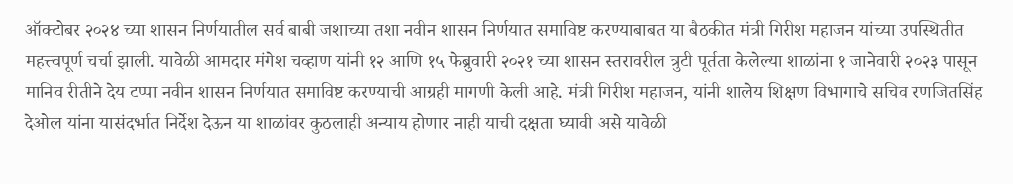ऑक्टोबर २०२४ च्या शासन निर्णयातील सर्व बाबी जशाच्या तशा नवीन शासन निर्णयात समाविष्ट करण्याबाबत या बैठकीत मंत्री गिरीश महाजन यांच्या उपस्थितीत महत्त्वपूर्ण चर्चा झाली. यावेळी आमदार मंगेश चव्हाण यांनी १२ आणि १५ फेब्रुवारी २०२१ च्या शासन स्तरावरील त्रुटी पूर्तता केलेल्या शाळांना १ जानेवारी २०२३ पासून मानिव रीतीने देय टप्पा नवीन शासन निर्णयात समाविष्ट करण्याची आग्रही मागणी केली आहे. मंत्री गिरीश महाजन, यांनी शालेय शिक्षण विभागाचे सचिव रणजितसिंह देओल यांना यासंदर्भात निर्देश देऊन या शाळांवर कुठलाही अन्याय होणार नाही याची दक्षता घ्यावी असे यावेळी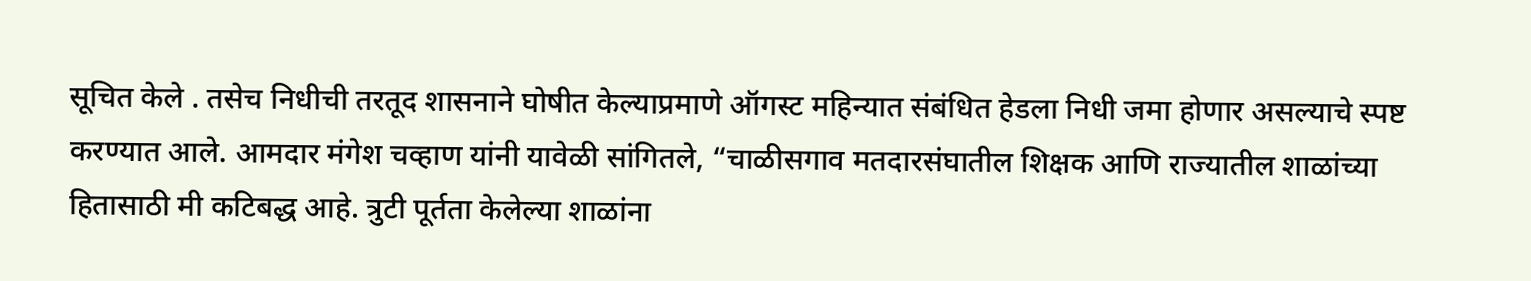सूचित केले . तसेच निधीची तरतूद शासनाने घोषीत केल्याप्रमाणे ऑगस्ट महिन्यात संबंधित हेडला निधी जमा होणार असल्याचे स्पष्ट करण्यात आले. आमदार मंगेश चव्हाण यांनी यावेळी सांगितले, “चाळीसगाव मतदारसंघातील शिक्षक आणि राज्यातील शाळांच्या हितासाठी मी कटिबद्ध आहे. त्रुटी पूर्तता केलेल्या शाळांना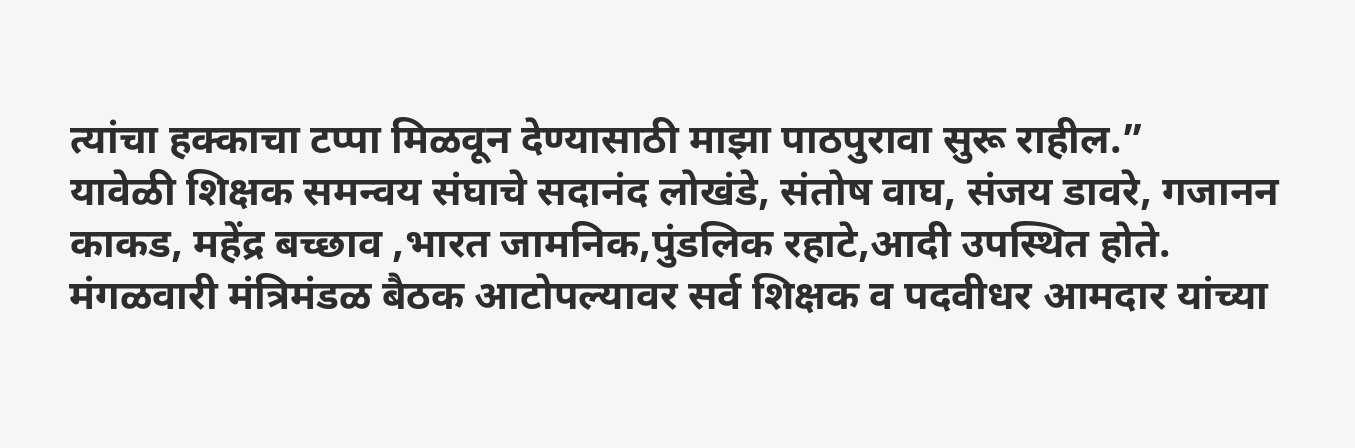त्यांचा हक्काचा टप्पा मिळवून देण्यासाठी माझा पाठपुरावा सुरू राहील.”
यावेळी शिक्षक समन्वय संघाचे सदानंद लोखंडे, संतोष वाघ, संजय डावरे, गजानन काकड, महेंद्र बच्छाव ,भारत जामनिक,पुंडलिक रहाटे,आदी उपस्थित होते.
मंगळवारी मंत्रिमंडळ बैठक आटोपल्यावर सर्व शिक्षक व पदवीधर आमदार यांच्या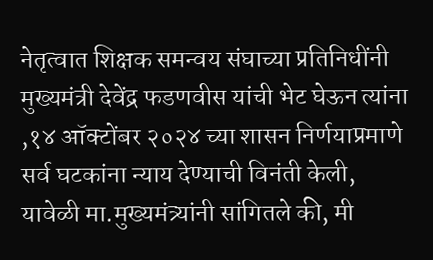नेतृत्वात शिक्षक समन्वय संघाच्या प्रतिनिधींनी मुख्यमंत्री देवेंद्र फडणवीस यांची भेट घेऊन त्यांना ,१४ ऑक्टोंबर २०२४ च्या शासन निर्णयाप्रमाणे सर्व घटकांना न्याय देण्याची विनंती केली, यावेळी मा.मुख्यमंत्र्यांनी सांगितले की, मी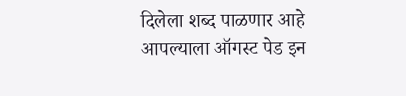दिलेला शब्द पाळणार आहे आपल्याला ऑगस्ट पेड इन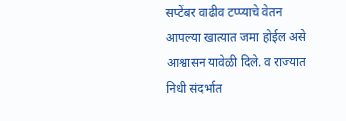सप्टेंबर वाढीव टप्प्याचे वेतन आपल्या खात्यात जमा होईल असे आश्वासन यावेळी दिले. व राज्यात निधी संदर्भात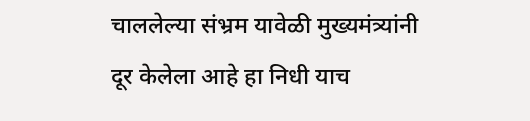चाललेल्या संभ्रम यावेळी मुख्यमंत्र्यांनी दूर केलेला आहे हा निधी याच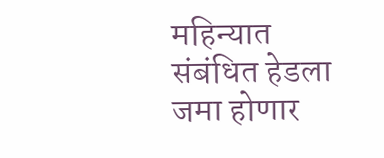महिन्यात संबंधित हेडला जमा होणार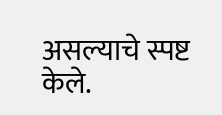असल्याचे स्पष्ट केले.